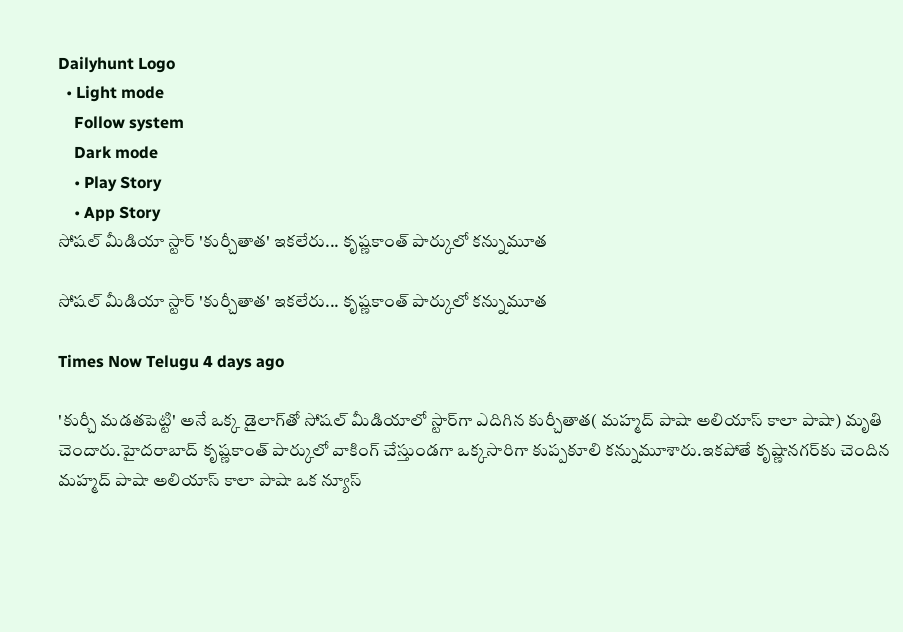Dailyhunt Logo
  • Light mode
    Follow system
    Dark mode
    • Play Story
    • App Story
సోషల్ మీడియా స్టార్ 'కుర్చీతాత' ఇకలేరు... కృష్ణకాంత్ పార్కులో కన్నుమూత

సోషల్ మీడియా స్టార్ 'కుర్చీతాత' ఇకలేరు... కృష్ణకాంత్ పార్కులో కన్నుమూత

Times Now Telugu 4 days ago

'కుర్చీ మడతపెట్టి' అనే ఒక్క డైలాగ్‌తో సోషల్ మీడియాలో స్టార్‌గా ఎదిగిన కుర్చీతాత( మహ్మద్ పాషా అలియాస్ కాలా పాషా) మృతి చెందారు.హైదరాబాద్ కృష్ణకాంత్ పార్కులో వాకింగ్ చేస్తుండగా ఒక్కసారిగా కుప్పకూలి కన్నుమూశారు.ఇకపోతే కృష్ణానగర్‌కు చెందిన మహ్మద్ పాషా అలియాస్ కాలా పాషా ఒక న్యూస్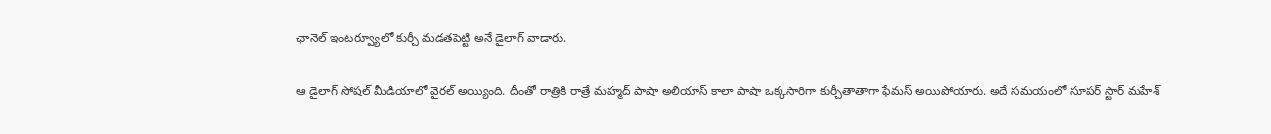ఛానెల్ ఇంటర్వ్యూలో కుర్చీ మడతపెట్టి అనే డైలాగ్ వాడారు.

ఆ డైలాగ్ సోషల్ మీడియాలో వైరల్ అయ్యింది. దీంతో రాత్రికి రాత్రే మహ్మద్ పాషా అలియాస్ కాలా పాషా ఒక్కసారిగా కుర్చీతాతాగా ఫేమస్ అయిపోయారు. అదే సమయంలో సూపర్ స్టార్ మహేశ్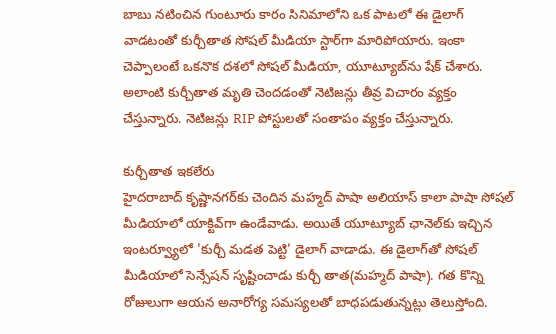బాబు నటించిన గుంటూరు కారం సినిమాలోని ఒక పాటలో ఈ డైలాగ్ వాడటంతో కుర్చీతాత సోషల్ మీడియా స్టార్‌గా మారిపోయారు. ఇంకా చెప్పాలంటే ఒకనొక దశలో సోషల్ మీడియా, యూట్యూబ్‌ను షేక్ చేశారు. అలాంటి కుర్చీతాత మృతి చెందడంతో నెటిజన్లు తీవ్ర విచారం వ్యక్తం చేస్తున్నారు. నెటిజన్లు RIP పోస్టులతో సంతాపం వ్యక్తం చేస్తున్నారు.

కుర్చీతాత ఇకలేరు
హైదరాబాద్ కృష్ణానగర్‌కు చెందిన మహ్మద్ పాషా అలియాస్ కాలా పాషా సోషల్ మీడియాలో యాక్టివ్‌గా ఉండేవాడు. అయితే యూట్యూబ్ ఛానెల్‌కు ఇచ్చిన ఇంటర్వ్యూలో 'కుర్చీ మడత పెట్టి' డైలాగ్‌ వాడాడు. ఈ డైలాగ్‌తో సోషల్ మీడియాలో సెన్సేషన్ సృష్టించాడు కుర్చీ తాత(మహ్మద్ పాషా). గత కొన్ని రోజులుగా ఆయన అనారోగ్య సమస్యలతో బాధపడుతున్నట్లు తెలుస్తోంది.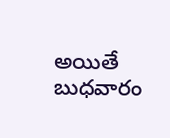అయితే బుధవారం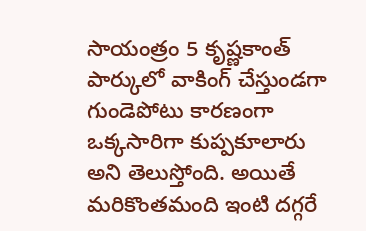సాయంత్రం 5 కృష్ణకాంత్ పార్కులో వాకింగ్ చేస్తుండగా గుండెపోటు కారణంగా ఒక్కసారిగా కుప్పకూలారు అని తెలుస్తోంది. అయితే మరికొంతమంది ఇంటి దగ్గరే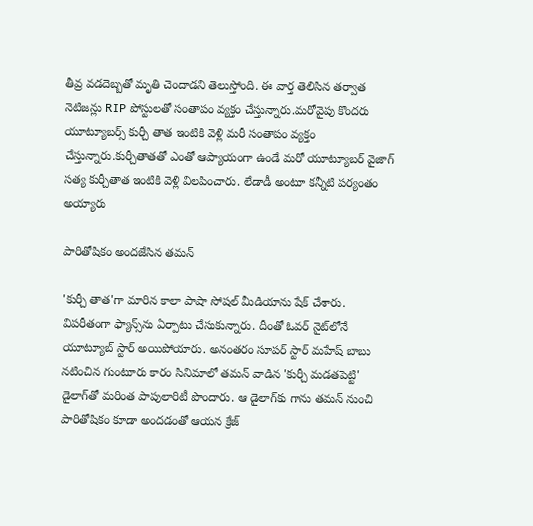తీవ్ర వడదెబ్బతో మృతి చెందాడని తెలుస్తోంది. ఈ వార్త తెలిసిన తర్వాత నెటిజన్లు RIP పోస్టులతో సంతాపం వ్యక్తం చేస్తున్నారు.మరోవైపు కొందరు యూట్యూబర్స్ కుర్చీ తాత ఇంటికి వెళ్లి మరీ సంతాపం వ్యక్తం చేస్తున్నారు.కుర్చీతాతతో ఎంతో ఆప్యాయంగా ఉండే మరో యూట్యూబర్ వైజాగ్ సత్య కుర్చీతాత ఇంటికి వెళ్లి విలపించారు. లేడాడీ అంటూ కన్నీటి పర్యంతం అయ్యారు

పారితోషికం అందజేసిన తమన్

'కుర్చీ తాత'గా మారిన కాలా పాషా సోషల్ మీడియాను షేక్ చేశారు. విపరీతంగా ఫ్యాన్స్‌ను ఏర్పాటు చేసుకున్నారు. దీంతో ఓవర్ నైట్‌లోనే యూట్యూబ్ స్టార్ అయిపోయారు. అనంతరం సూపర్ స్టార్ మహేష్ బాబు నటించిన గుంటూరు కారం సినిమాలో తమన్ వాడిన 'కుర్చీ మడతపెట్టి' డైలాగ్‌తో మరింత పాపులారిటీ పొందారు. ఆ డైలాగ్‌కు గాను తమన్ నుంచి పారితోషికం కూడా అందడంతో ఆయన క్రేజ్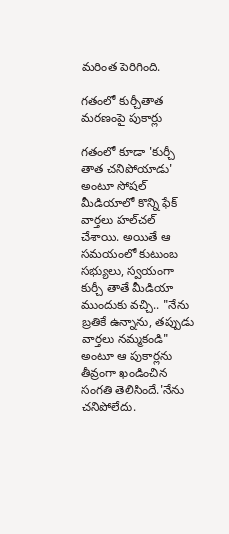మరింత పెరిగింది.

గతంలో కుర్చీతాత మరణంపై పుకార్లు

గతంలో కూడా 'కుర్చీ తాత చనిపోయాడు' అంటూ సోషల్ మీడియాలో కొన్ని ఫేక్ వార్తలు హల్‌చల్ చేశాయి. అయితే ఆ సమయంలో కుటుంబ సభ్యులు, స్వయంగా కుర్చీ తాతే మీడియా ముందుకు వచ్చి.. "నేను బ్రతికే ఉన్నాను, తప్పుడు వార్తలు నమ్మకండి" అంటూ ఆ పుకార్లను తీవ్రంగా ఖండించిన సంగతి తెలిసిందే.'నేను చనిపోలేదు.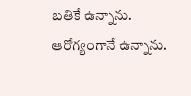బతికే ఉన్నాను. ఆరోగ్యంగానే ఉన్నాను.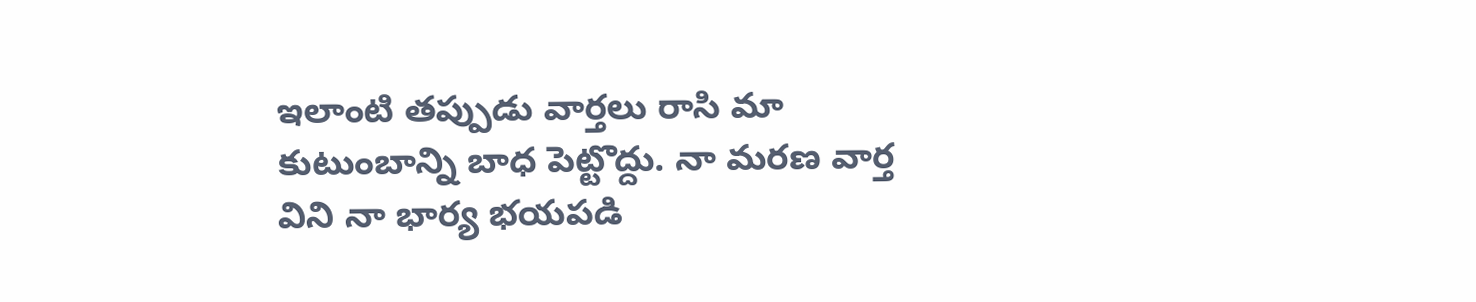ఇలాంటి తప్పుడు వార్తలు రాసి మా కుటుంబాన్ని బాధ పెట్టొద్దు. నా మరణ వార్త విని నా భార్య భయపడి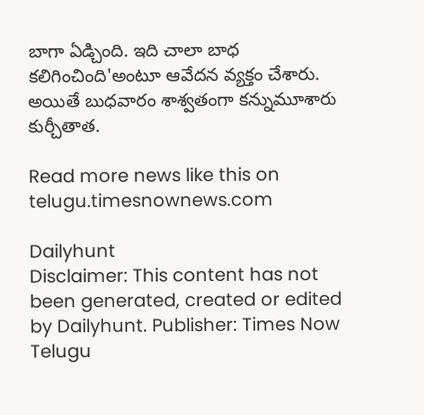బాగా ఏడ్చింది. ఇది చాలా బాధ కలిగించింది'అంటూ ఆవేదన వ్యక్తం చేశారు. అయితే బుధవారం శాశ్వతంగా కన్నుమూశారు కుర్చీతాత.

Read more news like this on telugu.timesnownews.com

Dailyhunt
Disclaimer: This content has not been generated, created or edited by Dailyhunt. Publisher: Times Now Telugu